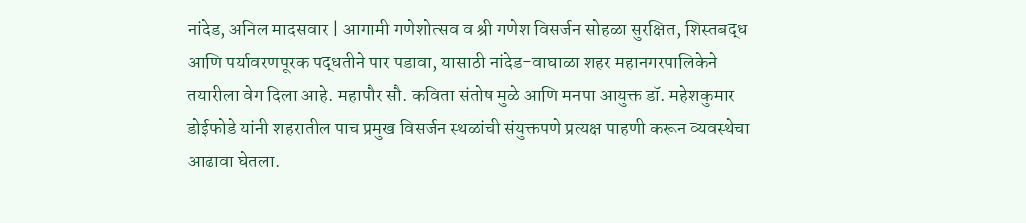नांदेड, अनिल मादसवार | आगामी गणेशोत्सव व श्री गणेश विसर्जन सोहळा सुरक्षित, शिस्तबद्ध आणि पर्यावरणपूरक पद्धतीने पार पडावा, यासाठी नांदेड-वाघाळा शहर महानगरपालिकेने तयारीला वेग दिला आहे. महापौर सौ. कविता संतोष मुळे आणि मनपा आयुक्त डॉ. महेशकुमार डोईफोडे यांनी शहरातील पाच प्रमुख विसर्जन स्थळांची संयुक्तपणे प्रत्यक्ष पाहणी करून व्यवस्थेचा आढावा घेतला.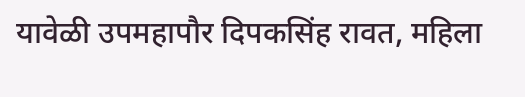यावेळी उपमहापौर दिपकसिंह रावत, महिला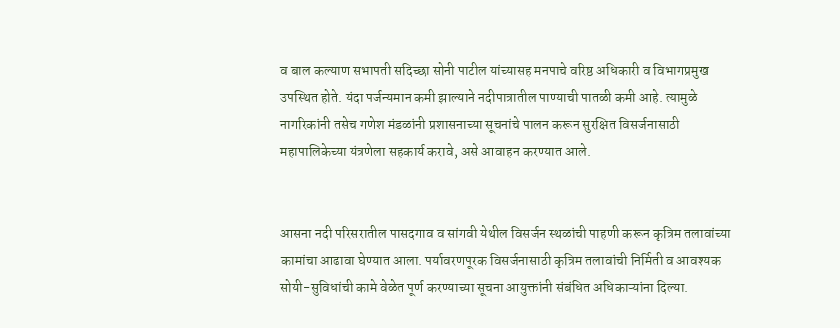व बाल कल्याण सभापती सदिच्छा सोनी पाटील यांच्यासह मनपाचे वरिष्ठ अधिकारी व विभागप्रमुख उपस्थित होते. यंदा पर्जन्यमान कमी झाल्याने नदीपात्रातील पाण्याची पातळी कमी आहे. त्यामुळे नागरिकांनी तसेच गणेश मंडळांनी प्रशासनाच्या सूचनांचे पालन करून सुरक्षित विसर्जनासाठी महापालिकेच्या यंत्रणेला सहकार्य करावे, असे आवाहन करण्यात आले.


आसना नदी परिसरातील पासदगाव व सांगवी येथील विसर्जन स्थळांची पाहणी करून कृत्रिम तलावांच्या कामांचा आढावा घेण्यात आला. पर्यावरणपूरक विसर्जनासाठी कृत्रिम तलावांची निर्मिती व आवश्यक सोयी-सुविधांची कामे वेळेत पूर्ण करण्याच्या सूचना आयुक्तांनी संबंधित अधिकाऱ्यांना दिल्या.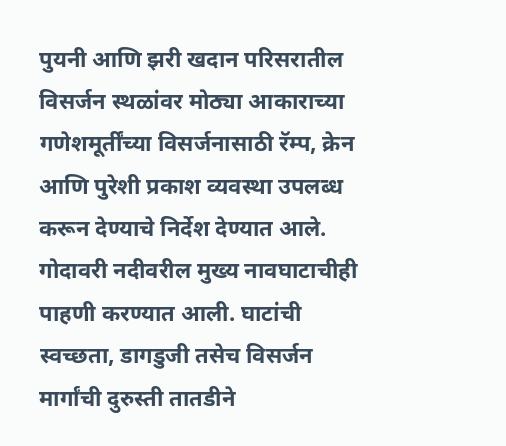पुयनी आणि झरी खदान परिसरातील विसर्जन स्थळांवर मोठ्या आकाराच्या गणेशमूर्तींच्या विसर्जनासाठी रॅम्प, क्रेन आणि पुरेशी प्रकाश व्यवस्था उपलब्ध करून देण्याचे निर्देश देण्यात आले. गोदावरी नदीवरील मुख्य नावघाटाचीही पाहणी करण्यात आली. घाटांची स्वच्छता, डागडुजी तसेच विसर्जन मार्गांची दुरुस्ती तातडीने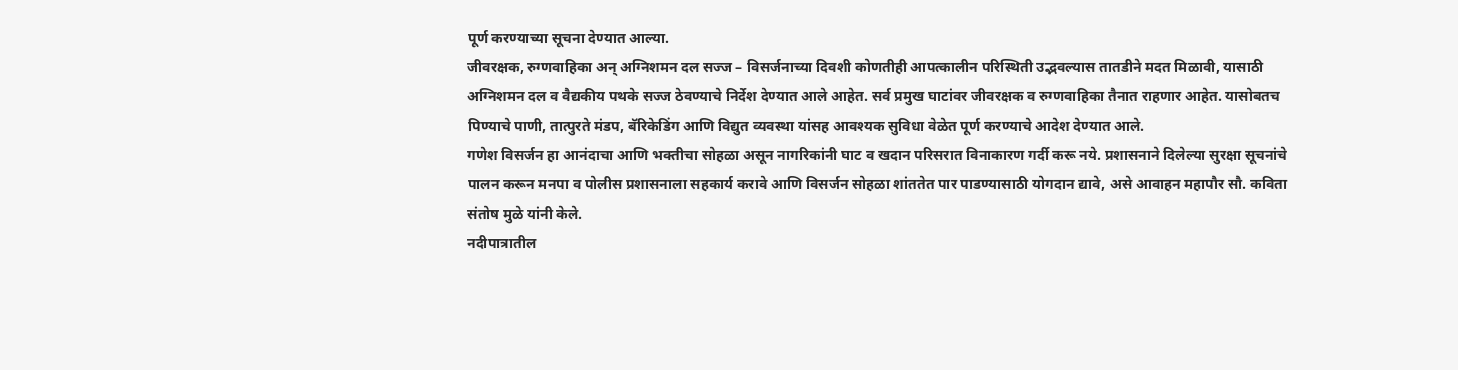पूर्ण करण्याच्या सूचना देण्यात आल्या.
जीवरक्षक, रुग्णवाहिका अन् अग्निशमन दल सज्ज – विसर्जनाच्या दिवशी कोणतीही आपत्कालीन परिस्थिती उद्भवल्यास तातडीने मदत मिळावी, यासाठी अग्निशमन दल व वैद्यकीय पथके सज्ज ठेवण्याचे निर्देश देण्यात आले आहेत. सर्व प्रमुख घाटांवर जीवरक्षक व रुग्णवाहिका तैनात राहणार आहेत. यासोबतच पिण्याचे पाणी, तात्पुरते मंडप, बॅरिकेडिंग आणि विद्युत व्यवस्था यांसह आवश्यक सुविधा वेळेत पूर्ण करण्याचे आदेश देण्यात आले.
गणेश विसर्जन हा आनंदाचा आणि भक्तीचा सोहळा असून नागरिकांनी घाट व खदान परिसरात विनाकारण गर्दी करू नये. प्रशासनाने दिलेल्या सुरक्षा सूचनांचे पालन करून मनपा व पोलीस प्रशासनाला सहकार्य करावे आणि विसर्जन सोहळा शांततेत पार पाडण्यासाठी योगदान द्यावे, असे आवाहन महापौर सौ. कविता संतोष मुळे यांनी केले.
नदीपात्रातील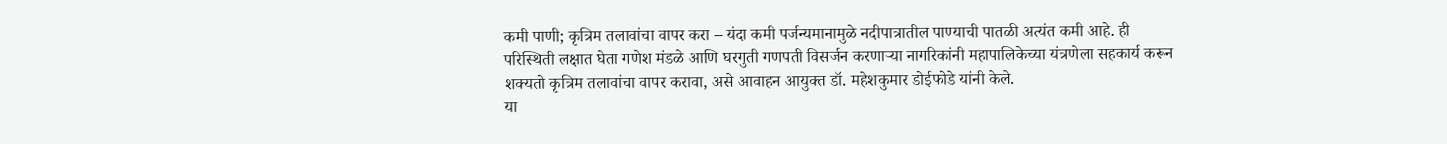कमी पाणी; कृत्रिम तलावांचा वापर करा – यंदा कमी पर्जन्यमानामुळे नदीपात्रातील पाण्याची पातळी अत्यंत कमी आहे. ही परिस्थिती लक्षात घेता गणेश मंडळे आणि घरगुती गणपती विसर्जन करणाऱ्या नागरिकांनी महापालिकेच्या यंत्रणेला सहकार्य करून शक्यतो कृत्रिम तलावांचा वापर करावा, असे आवाहन आयुक्त डॉ. महेशकुमार डोईफोडे यांनी केले.
या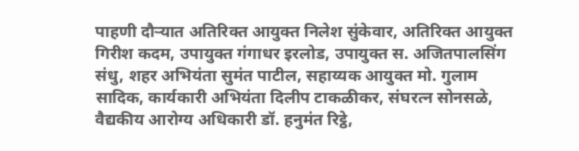पाहणी दौऱ्यात अतिरिक्त आयुक्त निलेश सुंकेवार, अतिरिक्त आयुक्त गिरीश कदम, उपायुक्त गंगाधर इरलोड, उपायुक्त स. अजितपालसिंग संधु, शहर अभियंता सुमंत पाटील, सहाय्यक आयुक्त मो. गुलाम सादिक, कार्यकारी अभियंता दिलीप टाकळीकर, संघरत्न सोनसळे, वैद्यकीय आरोग्य अधिकारी डॉ. हनुमंत रिट्ठे,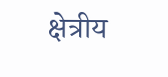क्षेत्रीय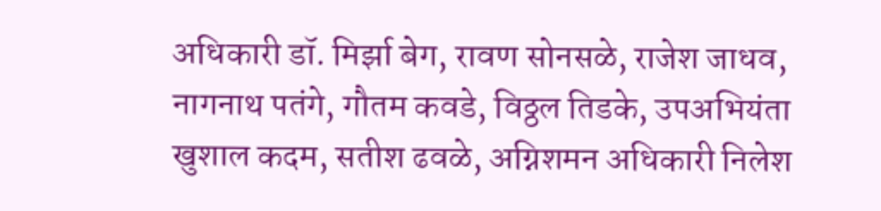अधिकारी डॉ. मिर्झा बेग, रावण सोनसळे, राजेश जाधव, नागनाथ पतंगे, गौतम कवडे, विठ्ठल तिडके, उपअभियंता खुशाल कदम, सतीश ढवळे, अग्निशमन अधिकारी निलेश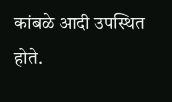कांबळे आदी उपस्थित होते.